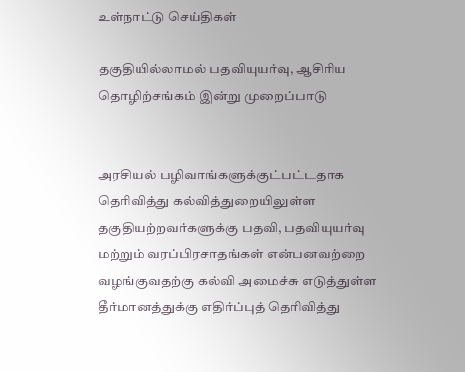உள்நாட்டு செய்திகள்

தகுதியில்லாமல் பதவியுயர்வு, ஆசிரிய தொழிற்சங்கம் இன்று முறைப்பாடு


அரசியல் பழிவாங்களுக்குட்பட்டதாக தெரிவித்து கல்வித்துறையிலுள்ள தகுதியற்றவர்களுக்கு பதவி, பதவியுயர்வு மற்றும் வரப்பிரசாதங்கள் என்பனவற்றை வழங்குவதற்கு கல்வி அமைச்சு எடுத்துள்ள தீர்மானத்துக்கு எதிர்ப்புத் தெரிவித்து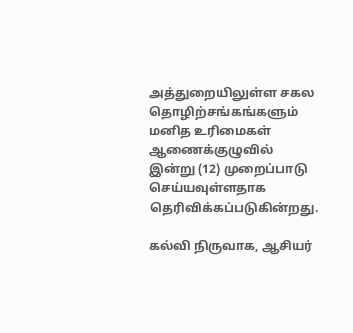அத்துறையிலுள்ள சகல தொழிற்சங்கங்களும் மனித உரிமைகள் ஆணைக்குழுவில் இன்று (12) முறைப்பாடு செய்யவுள்ளதாக தெரிவிக்கப்படுகின்றது.

கல்வி நிருவாக, ஆசியர்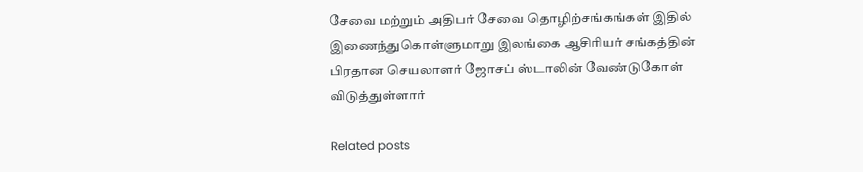சேவை மற்றும் அதிபர் சேவை தொழிற்சங்கங்கள் இதில் இணைந்துகொள்ளுமாறு இலங்கை ஆசிரியர் சங்கத்தின் பிரதான செயலாளர் ஜோசப் ஸ்டாலின் வேண்டுகோள் விடுத்துள்ளார்

Related posts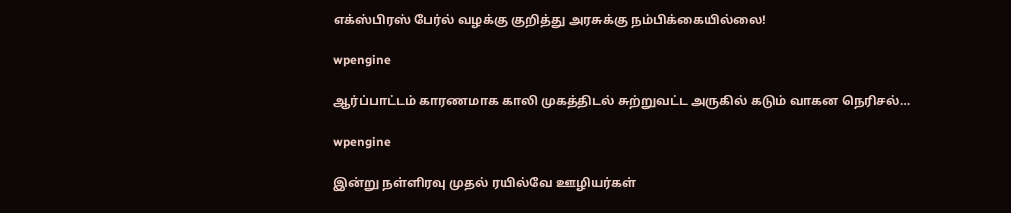எக்ஸ்பிரஸ் பேர்ல் வழக்கு குறித்து அரசுக்கு நம்பிக்கையில்லை!

wpengine

ஆர்ப்பாட்டம் காரணமாக காலி முகத்திடல் சுற்றுவட்ட அருகில் கடும் வாகன நெரிசல்…

wpengine

இன்று நள்ளிரவு முதல் ரயில்வே ஊழியர்கள்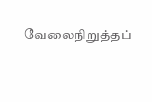வேலைநிறுத்தப்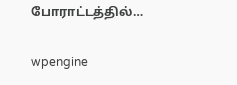போராட்டத்தில்…

wpengine